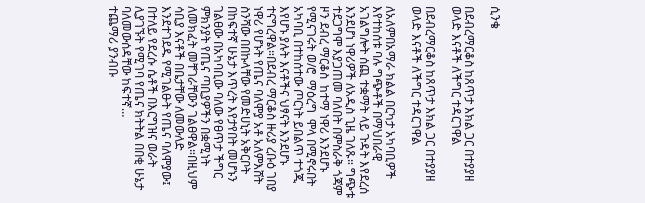ሲንቄ

በደብረማርቆስ ከጸጥታ እክል ጋር በተያያዘ ወላድ እናቶች ለችግር ተዳርገዋል

በደብረማርቆስ ከጸጥታ እክል ጋር በተያያዘ ወላድ እናቶች ለችግር ተዳርገዋል

ለአለምበአማራ ክልል በርካታ አካባቢዎች እየተከሰቱ ባሉ ግጭቶች በማህበራዊ አገልግሎት ሰጪ ተቋማት ላይ ጉዳት እየደረሰ እንደሆነ ነዋሪዎች ለአዲስ ጊዜ ገለጹ። ግጭቱ ተደጋግሞ እያጋጠመ ባለበት በምስራቅ ጎጃም ዞን ደብረ ማርቆስ  ከተማ ነዋሪ እንደሆኑ የሚናገሩት ወ/ሮ  ማዕረግ  ሞላ በሚኖሩበት አካባቢ በተከሰተው ጦርነት ይበልጥ ተጎጂ እየሆኑ ያሉት እናቶችና ህፃናት እንደሆኑ ተናግረዋል።በደብረ ማርቆስ ዙሪያ ረቡዕ ገበያ ነዋሪ የሆኑት የጤና ባለሞያ አቶ አለምእሸት ስንሻው በበኩላቸው የመድሀኒት አቅርቦት በከፍተኛ ሁኔታ እጥረት እየታየበት መሆኑን ገልፀው በአካባቢው ባለው የፀጥታ ችግር ምክንያት የጤና ጣቢያዎችን በቋሚነት ለመክፈት መቸገራቸውን ገልፀዋል።በዚህም ሳቢያ እናቶች በቤታቸው ለመውለድ እንደተገደዱ የሚገልፁት የጤና ባለሞያው፤ በተለይ የደረሱ ሴቶች በእርግዝና ወራት ሊያገኙት የሚገባ የጤና ክትትል በበቂ ሁኔታ ባለመውሰዳቸው ከፍተኛ…
ተጨማሪ ያንብቡ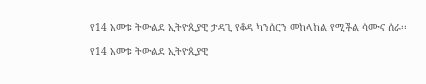የ14 አመቱ ትውልደ ኢትዮጲያዊ ታዳጊ የቆዳ ካንሰርን መከላከል የሚችል ሳሙና ሰራ፡፡

የ14 አመቱ ትውልደ ኢትዮጲያዊ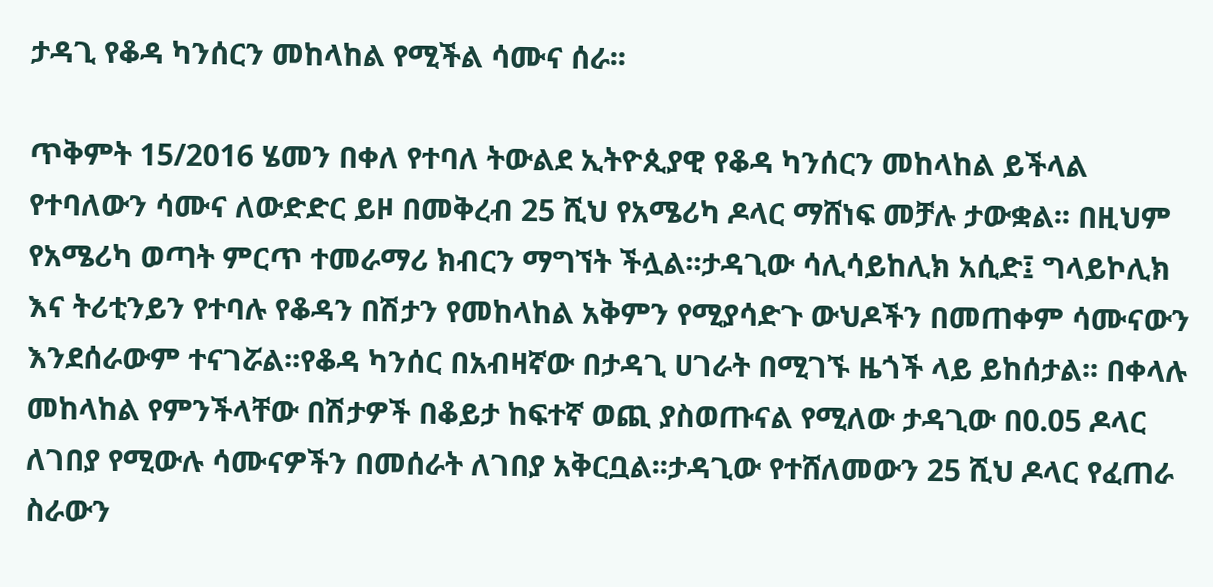ታዳጊ የቆዳ ካንሰርን መከላከል የሚችል ሳሙና ሰራ፡፡

ጥቅምት 15/2016 ሄመን በቀለ የተባለ ትውልደ ኢትዮጲያዊ የቆዳ ካንሰርን መከላከል ይችላል የተባለውን ሳሙና ለውድድር ይዞ በመቅረብ 25 ሺህ የአሜሪካ ዶላር ማሸነፍ መቻሉ ታውቋል፡፡ በዚህም የአሜሪካ ወጣት ምርጥ ተመራማሪ ክብርን ማግኘት ችሏል፡፡ታዳጊው ሳሊሳይከሊክ አሲድ፤ ግላይኮሊክ እና ትሪቲንይን የተባሉ የቆዳን በሽታን የመከላከል አቅምን የሚያሳድጉ ውህዶችን በመጠቀም ሳሙናውን እንደሰራውም ተናገሯል፡፡የቆዳ ካንሰር በአብዛኛው በታዳጊ ሀገራት በሚገኙ ዜጎች ላይ ይከሰታል፡፡ በቀላሉ መከላከል የምንችላቸው በሽታዎች በቆይታ ከፍተኛ ወጪ ያስወጡናል የሚለው ታዳጊው በ0.05 ዶላር ለገበያ የሚውሉ ሳሙናዎችን በመሰራት ለገበያ አቅርቧል፡፡ታዳጊው የተሸለመውን 25 ሺህ ዶላር የፈጠራ ስራውን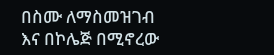በስሙ ለማስመዝገብ እና በኮሌጅ በሚኖረው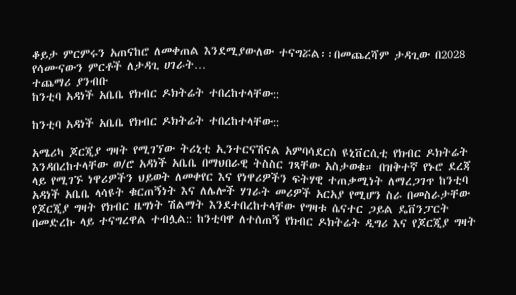ቆይታ ምርምሩን አጠናከሮ ለመቀጠል እንደሚያውለው ተናግሯል፡፡በመጨረሻም ታዳጊው በ2028 የሳሙናውን ምርቶች ለታዳጊ ሀገራት…
ተጨማሪ ያንብቡ
ከንቲባ አዳነች አቤቤ የክብር ዶክትሬት ተበረከተላቸው::

ከንቲባ አዳነች አቤቤ የክብር ዶክትሬት ተበረከተላቸው::

አሜሪካ ጆርጂያ ግዛት የሚገኘው ትሪኒቲ ኢንተርናሽናል አምባሳደርስ ዩኒቨርሲቲ የክብር ዶክትሬት እንዳበረከተላቸው ወ/ሮ አዳነች አቤቤ በማህበራዊ ትስስር ገጻቸው አስታወቁ። በዝቅተኛ የኑሮ ደረጃ ላይ የሚገኙ ነዋሪዎችን ህይወት ለመቀየር እና የነዋሪዎችን ፍትሃዊ ተጠቃሚነት ለማረጋገጥ ከንቲባ አዳነች አቤቤ ላሳዩት ቁርጠኝነት እና ለሌሎች ሃገራት መሪዎች አርአያ የሚሆን ስራ በመስራታቸው የጆርጂያ ግዛት የክብር ዜግነት ሽልማት እንደተበረከተላቸው የግዛቱ ሴናተር ጋይል ዴቨንፓርት በመድረኩ ላይ ተናግረዋል ተብሏል:: ከንቲባዋ ለተሰጠኝ የክብር ዶክትሬት ዲግሪ እና የጆርጂያ ግዛት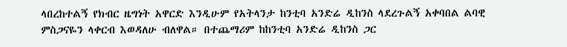ላበረከተልኝ የክብር ዜግነት አዋርድ እንዲሁም የአትላንታ ከንቲባ አንድሬ ዲከንስ ላደረጉልኝ አቀባበል ልባዊ ምስጋናዬን ላቀርብ እወዳለሁ ብለዋል። በተጨማሪም ከከንቲባ አንድሬ ዲከንስ ጋር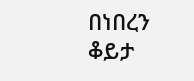በነበረን ቆይታ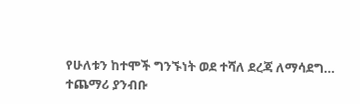የሁለቱን ከተሞች ግንኙነት ወደ ተሻለ ደረጃ ለማሳደግ…
ተጨማሪ ያንብቡ